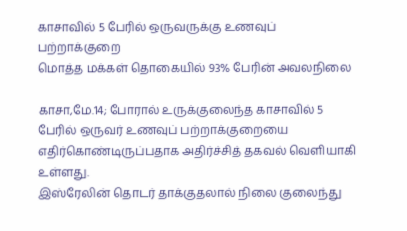காசாவில் 5 பேரில் ஒருவருக்கு உணவுப் பற்றாக்குறை
மொத்த மக்கள் தொகையில் 93% பேரின் அவலநிலை

காசா,மே.14; போரால் உருக்குலைந்த காசாவில் 5 பேரில் ஒருவர் உணவுப் பற்றாக்குறையை எதிர்கொண்டிருப்பதாக அதிர்ச்சித் தகவல் வெளியாகி உள்ளது.
இஸ்ரேலின் தொடர் தாக்குதலால் நிலை குலைந்து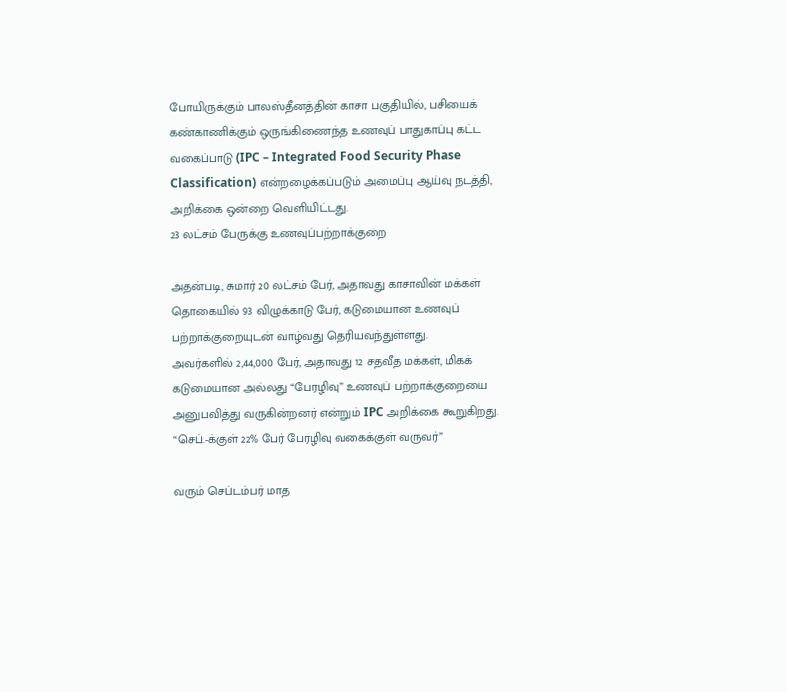போயிருக்கும் பாலஸ்தீனத்தின் காசா பகுதியில், பசியைக் கண்காணிக்கும் ஒருங்கிணைந்த உணவுப் பாதுகாப்பு கட்ட வகைப்பாடு (IPC – Integrated Food Security Phase Classification) என்றழைக்கப்படும் அமைப்பு ஆய்வு நடத்தி, அறிக்கை ஒன்றை வெளியிட்டது.
23 லட்சம் பேருக்கு உணவுப்பற்றாக்குறை

அதன்படி, சுமார் 20 லட்சம் பேர், அதாவது காசாவின் மக்கள் தொகையில் 93 விழுக்காடு பேர், கடுமையான உணவுப் பற்றாக்குறையுடன் வாழ்வது தெரியவந்துள்ளது.
அவர்களில் 2,44,000 பேர், அதாவது 12 சதவீத மக்கள், மிகக் கடுமையான அல்லது “பேரழிவு” உணவுப் பற்றாக்குறையை அனுபவித்து வருகின்றனர் என்றும் IPC அறிக்கை கூறுகிறது.
“செப்.-க்குள் 22% பேர் பேரழிவு வகைக்குள் வருவர்”

வரும் செப்டம்பர் மாத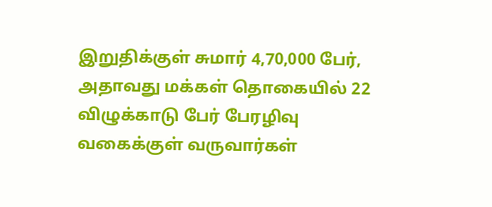இறுதிக்குள் சுமார் 4,70,000 பேர், அதாவது மக்கள் தொகையில் 22 விழுக்காடு பேர் பேரழிவு வகைக்குள் வருவார்கள்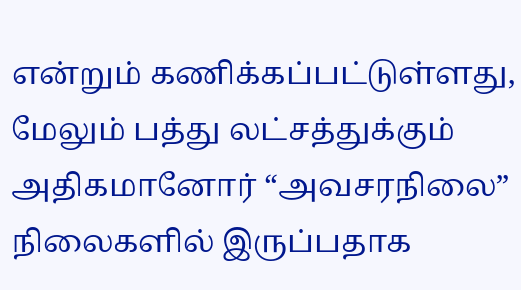என்றும் கணிக்கப்பட்டுள்ளது, மேலும் பத்து லட்சத்துக்கும் அதிகமானோர் “அவசரநிலை” நிலைகளில் இருப்பதாக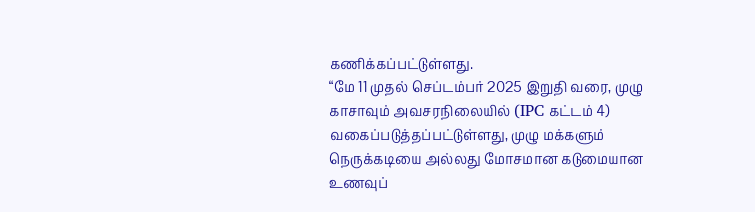கணிக்கப்பட்டுள்ளது.
“மே 11 முதல் செப்டம்பர் 2025 இறுதி வரை, முழு காசாவும் அவசரநிலையில் (IPC கட்டம் 4) வகைப்படுத்தப்பட்டுள்ளது, முழு மக்களும் நெருக்கடியை அல்லது மோசமான கடுமையான உணவுப்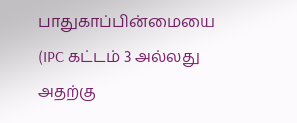பாதுகாப்பின்மையை (IPC கட்டம் 3 அல்லது அதற்கு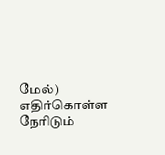மேல்) எதிர்கொள்ள நேரிடும்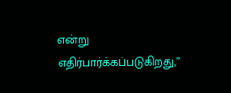என்று எதிர்பார்க்கப்படுகிறது,”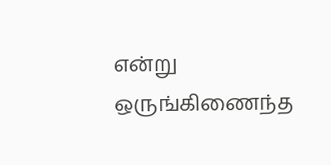என்று ஒருங்கிணைந்த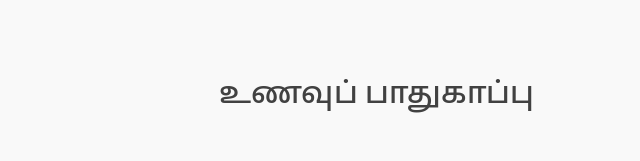உணவுப் பாதுகாப்பு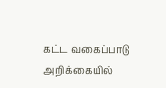கட்ட வகைப்பாடு அறிக்கையில்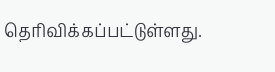தெரிவிக்கப்பட்டுள்ளது.